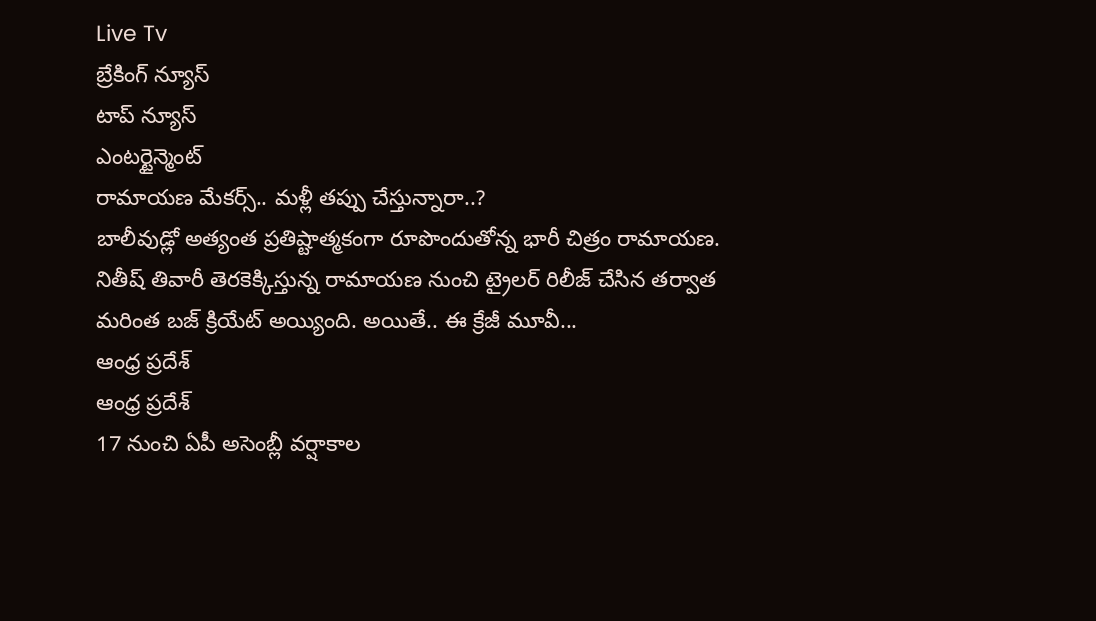Live Tv
బ్రేకింగ్ న్యూస్
టాప్ న్యూస్
ఎంటర్టైన్మెంట్
రామాయణ మేకర్స్.. మళ్లీ తప్పు చేస్తున్నారా..?
బాలీవుడ్లో అత్యంత ప్రతిష్టాత్మకంగా రూపొందుతోన్న భారీ చిత్రం రామాయణ. నితీష్ తివారీ తెరకెక్కిస్తున్న రామాయణ నుంచి ట్రైలర్ రిలీజ్ చేసిన తర్వాత మరింత బజ్ క్రియేట్ అయ్యింది. అయితే.. ఈ క్రేజీ మూవీ...
ఆంధ్ర ప్రదేశ్
ఆంధ్ర ప్రదేశ్
17 నుంచి ఏపీ అసెంబ్లీ వర్షాకాల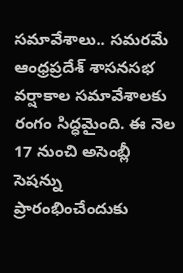సమావేశాలు.. సమరమే
ఆంధ్రప్రదేశ్ శాసనసభ వర్షాకాల సమావేశాలకు రంగం సిద్ధమైంది. ఈ నెల 17 నుంచి అసెంబ్లీ సెషన్ను ప్రారంభించేందుకు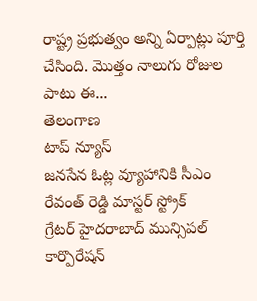రాష్ట్ర ప్రభుత్వం అన్ని ఏర్పాట్లు పూర్తి చేసింది. మొత్తం నాలుగు రోజుల పాటు ఈ...
తెలంగాణ
టాప్ న్యూస్
జనసేన ఓట్ల వ్యూహానికి సీఎం రేవంత్ రెడ్డి మాస్టర్ స్ట్రోక్
గ్రేటర్ హైదరాబాద్ మున్సిపల్ కార్పొరేషన్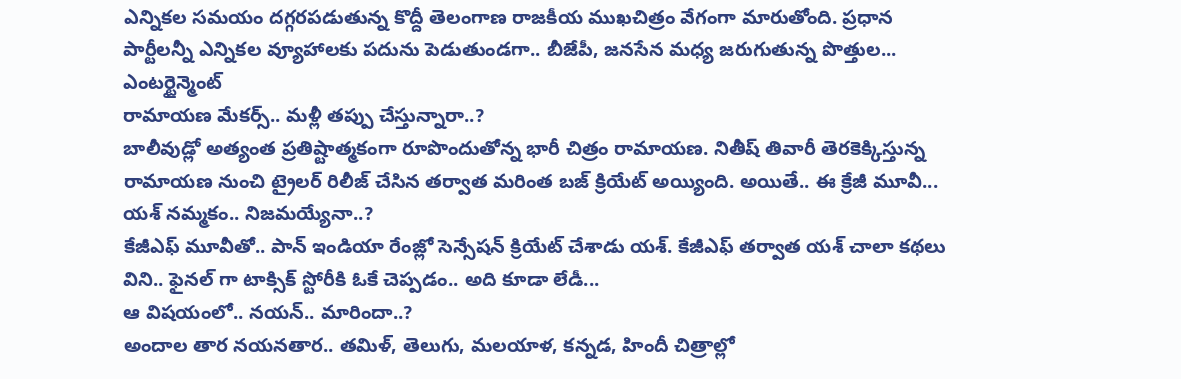ఎన్నికల సమయం దగ్గరపడుతున్న కొద్దీ తెలంగాణ రాజకీయ ముఖచిత్రం వేగంగా మారుతోంది. ప్రధాన పార్టీలన్నీ ఎన్నికల వ్యూహాలకు పదును పెడుతుండగా.. బీజేపీ, జనసేన మధ్య జరుగుతున్న పొత్తుల...
ఎంటర్టైన్మెంట్
రామాయణ మేకర్స్.. మళ్లీ తప్పు చేస్తున్నారా..?
బాలీవుడ్లో అత్యంత ప్రతిష్టాత్మకంగా రూపొందుతోన్న భారీ చిత్రం రామాయణ. నితీష్ తివారీ తెరకెక్కిస్తున్న రామాయణ నుంచి ట్రైలర్ రిలీజ్ చేసిన తర్వాత మరింత బజ్ క్రియేట్ అయ్యింది. అయితే.. ఈ క్రేజీ మూవీ...
యశ్ నమ్మకం.. నిజమయ్యేనా..?
కేజీఎఫ్ మూవీతో.. పాన్ ఇండియా రేంజ్లో సెన్సేషన్ క్రియేట్ చేశాడు యశ్. కేజీఎఫ్ తర్వాత యశ్ చాలా కథలు విని.. ఫైనల్ గా టాక్సిక్ స్టోరీకి ఓకే చెప్పడం.. అది కూడా లేడీ...
ఆ విషయంలో.. నయన్.. మారిందా..?
అందాల తార నయనతార.. తమిళ్, తెలుగు, మలయాళ, కన్నడ, హిందీ చిత్రాల్లో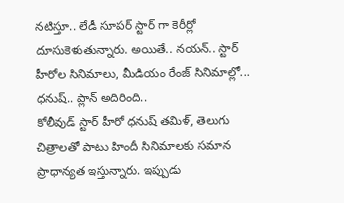నటిస్తూ.. లేడీ సూపర్ స్టార్ గా కెరీర్లో దూసుకెళుతున్నారు. అయితే.. నయన్.. స్టార్ హీరోల సినిమాలు, మీడియం రేంజ్ సినిమాల్లో...
ధనుష్.. ప్లాన్ అదిరింది..
కోలీవుడ్ స్టార్ హీరో ధనుష్ తమిళ్, తెలుగు చిత్రాలతో పాటు హిందీ సినిమాలకు సమాన ప్రాధాన్యత ఇస్తున్నారు. ఇప్పుడు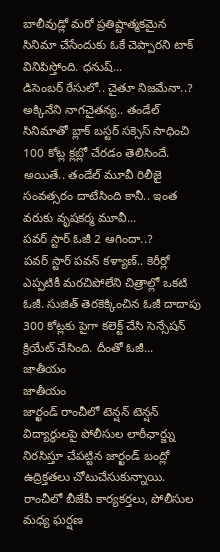బాలీవుడ్లో మరో ప్రతిష్టాత్మకమైన సినిమా చేసేందుకు ఓకే చెప్పారని టాక్ వినిపిస్తోంది. ధనుష్...
డిసెంబర్ రేసులో.. చైతూ నిజమేనా..?
అక్కినేని నాగచైతన్య.. తండేల్ సినిమాతో బ్లాక్ బస్టర్ సక్సెస్ సాధించి 100 కోట్ల క్లబ్లో చేరడం తెలిసిందే. అయితే.. తండేల్ మూవీ రిలీజై సంవత్సరం దాటేసింది కానీ.. ఇంత వరుకు వృషకర్మ మూవీ...
పవర్ స్టార్ ఓజీ 2 ఆగిందా..?
పవర్ స్టార్ పవన్ కళ్యాణ్.. కెరీర్లో ఎప్పటికీ మరచిపోలేని చిత్రాల్లో ఒకటి ఓజీ. సుజిత్ తెరకెక్కించిన ఓజీ దాదాపు 300 కోట్లకు పైగా కలెక్ట్ చేసి సెన్సేషన్ క్రియేట్ చేసింది. దీంతో ఓజీ...
జాతీయం
జాతీయం
జార్ఖండ్ రాంచీలో టెన్షన్ టెన్షన్
విద్యార్థులపై పోలీసుల లాఠీఛార్జ్ను నిరసిస్తూ చేపట్టిన జార్ఖండ్ బంద్లో ఉద్రిక్తతలు చోటుచేసుకున్నాయి. రాంచీలో బీజేపీ కార్యకర్తలు, పోలీసుల మధ్య ఘర్షణ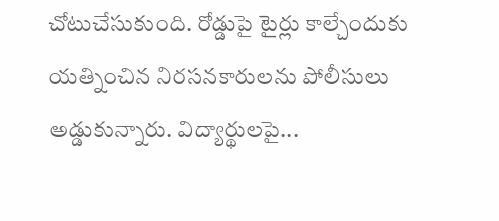చోటుచేసుకుంది. రోడ్డుపై టైర్లు కాల్చేందుకు యత్నించిన నిరసనకారులను పోలీసులు అడ్డుకున్నారు. విద్యార్థులపై...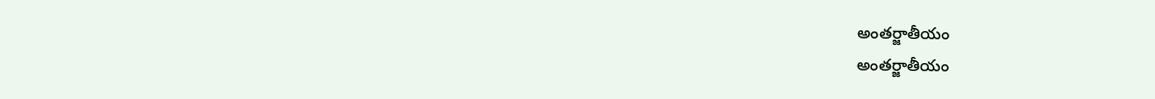అంతర్జాతీయం
అంతర్జాతీయం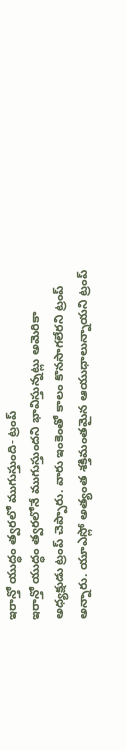ఇరాన్తో యుద్ధం త్వరలో ముగుస్తుంది- ట్రంప్
ఇరాన్తో యుద్ధం త్వరలోనే ముగుస్తుందని భావిస్తున్నట్లు అమెరికా అధ్యక్షుడు ట్రంప్ చెప్పారు. వారు ఇంకెంతో కాలం కొనసాగలేరని ట్రంప్ అన్నారు. యూఎస్లో అత్యంత శక్తిమంతమైన ఆయుధాలున్నాయని ట్రంప్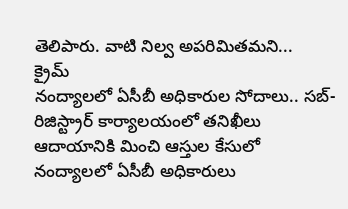తెలిపారు. వాటి నిల్వ అపరిమితమని...
క్రైమ్
నంద్యాలలో ఏసీబీ అధికారుల సోదాలు.. సబ్-రిజిస్ట్రార్ కార్యాలయంలో తనిఖీలు
ఆదాయానికి మించి ఆస్తుల కేసులో నంద్యాలలో ఏసీబీ అధికారులు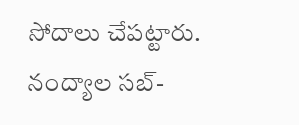సోదాలు చేపట్టారు. నంద్యాల సబ్-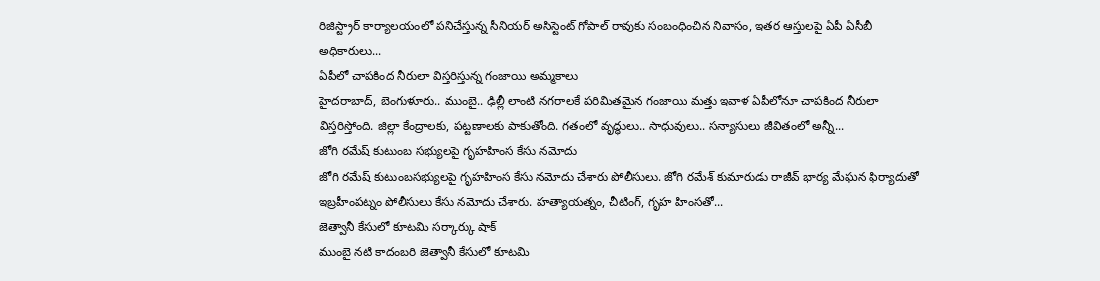రిజిస్ట్రార్ కార్యాలయంలో పనిచేస్తున్న సీనియర్ అసిస్టెంట్ గోపాల్ రావుకు సంబంధించిన నివాసం, ఇతర ఆస్తులపై ఏపీ ఏసీబీ అధికారులు...
ఏపీలో చాపకింద నీరులా విస్తరిస్తున్న గంజాయి అమ్మకాలు
హైదరాబాద్, బెంగుళూరు.. ముంబై.. ఢిల్లీ లాంటి నగరాలకే పరిమితమైన గంజాయి మత్తు ఇవాళ ఏపీలోనూ చాపకింద నీరులా విస్తరిస్తోంది. జిల్లా కేంద్రాలకు, పట్టణాలకు పాకుతోంది. గతంలో వృద్ధులు.. సాధువులు.. సన్యాసులు జీవితంలో అన్నీ...
జోగి రమేష్ కుటుంబ సభ్యులపై గృహహింస కేసు నమోదు
జోగి రమేష్ కుటుంబసభ్యులపై గృహహింస కేసు నమోదు చేశారు పోలీసులు. జోగి రమేశ్ కుమారుడు రాజీవ్ భార్య మేఘన ఫిర్యాదుతో ఇబ్రహీంపట్నం పోలీసులు కేసు నమోదు చేశారు. హత్యాయత్నం, చీటింగ్, గృహ హింసతో...
జెత్వానీ కేసులో కూటమి సర్కార్కు షాక్
ముంబై నటి కాదంబరి జెత్వానీ కేసులో కూటమి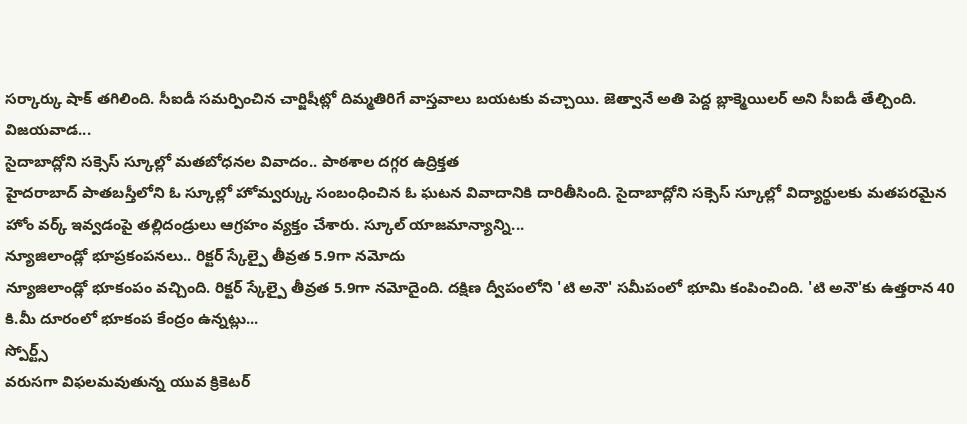సర్కార్కు షాక్ తగిలింది. సీఐడీ సమర్పించిన చార్జిషీట్లో దిమ్మతిరిగే వాస్తవాలు బయటకు వచ్చాయి. జెత్వానే అతి పెద్ద బ్లాక్మెయిలర్ అని సీఐడీ తేల్చింది. విజయవాడ...
సైదాబాద్లోని సక్సెస్ స్కూల్లో మతబోధనల వివాదం.. పాఠశాల దగ్గర ఉద్రిక్తత
హైదరాబాద్ పాతబస్తీలోని ఓ స్కూల్లో హోమ్వర్క్కు సంబంధించిన ఓ ఘటన వివాదానికి దారితీసింది. సైదాబాద్లోని సక్సెస్ స్కూల్లో విద్యార్థులకు మతపరమైన హోం వర్క్ ఇవ్వడంపై తల్లిదండ్రులు ఆగ్రహం వ్యక్తం చేశారు. స్కూల్ యాజమాన్యాన్ని...
న్యూజిలాండ్లో భూప్రకంపనలు.. రిక్టర్ స్కేల్పై తీవ్రత 5.9గా నమోదు
న్యూజిలాండ్లో భూకంపం వచ్చింది. రిక్టర్ స్కేల్పై తీవ్రత 5.9గా నమోదైంది. దక్షిణ ద్వీపంలోని 'టి అనౌ' సమీపంలో భూమి కంపించింది. 'టి అనౌ'కు ఉత్తరాన 40 కి.మీ దూరంలో భూకంప కేంద్రం ఉన్నట్లు...
స్పోర్ట్స్
వరుసగా విఫలమవుతున్న యువ క్రికెటర్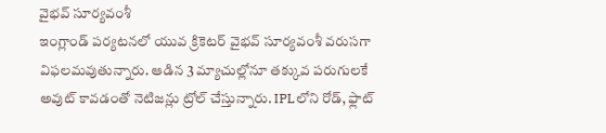వైభవ్ సూర్యవంశీ
ఇంగ్లాండ్ పర్యటనలో యువ క్రికెటర్ వైభవ్ సూర్యవంశీ వరుసగా విఫలమవుతున్నారు. ఆడిన 3 మ్యాచుల్లోనూ తక్కువ పరుగులకే అవుట్ కావడంతో నెటిజన్లు ట్రోల్ చేస్తున్నారు. IPLలోని రోడ్, ఫ్లాట్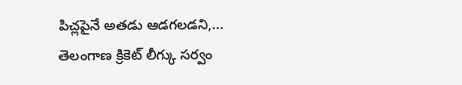పిచ్లపైనే అతడు ఆడగలడని,...
తెలంగాణ క్రికెట్ లీగ్కు సర్వం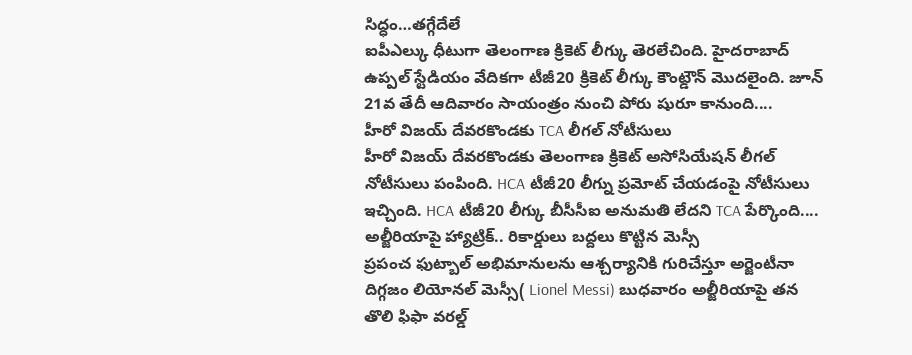సిద్ధం…తగ్గేదేలే
ఐపీఎల్కు ధీటుగా తెలంగాణ క్రికెట్ లీగ్కు తెరలేచింది. హైదరాబాద్ ఉప్పల్ స్టేడియం వేదికగా టీజీ20 క్రికెట్ లీగ్కు కౌంట్డౌన్ మొదలైంది. జూన్ 21వ తేదీ ఆదివారం సాయంత్రం నుంచి పోరు షురూ కానుంది....
హీరో విజయ్ దేవరకొండకు TCA లీగల్ నోటీసులు
హీరో విజయ్ దేవరకొండకు తెలంగాణ క్రికెట్ అసోసియేషన్ లీగల్ నోటీసులు పంపింది. HCA టీజీ20 లీగ్ను ప్రమోట్ చేయడంపై నోటీసులు ఇచ్చింది. HCA టీజీ20 లీగ్కు బీసీసీఐ అనుమతి లేదని TCA పేర్కొంది....
అల్జీరియాపై హ్యాట్రిక్.. రికార్డులు బద్దలు కొట్టిన మెస్సీ
ప్రపంచ ఫుట్బాల్ అభిమానులను ఆశ్చర్యానికి గురిచేస్తూ అర్జెంటీనా దిగ్గజం లియోనల్ మెస్సీ( Lionel Messi) బుధవారం అల్జీరియాపై తన తొలి ఫిఫా వరల్డ్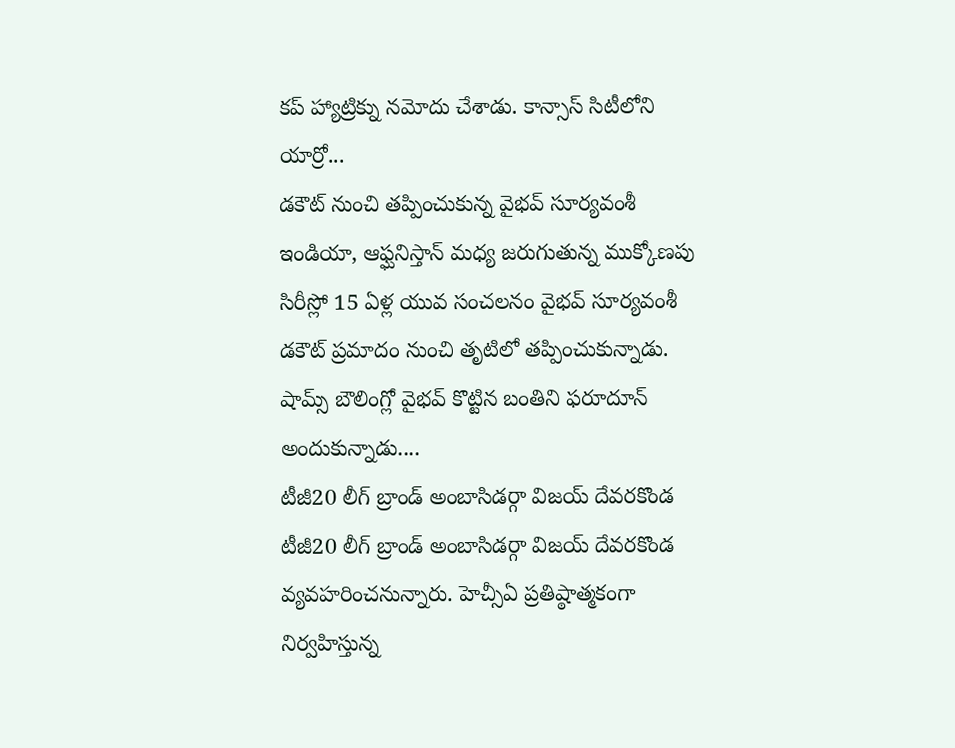కప్ హ్యాట్రిక్ను నమోదు చేశాడు. కాన్సాస్ సిటీలోని యార్రో...
డకౌట్ నుంచి తప్పించుకున్న వైభవ్ సూర్యవంశీ
ఇండియా, ఆఫ్ఘనిస్తాన్ మధ్య జరుగుతున్న ముక్కోణపు సిరీస్లో 15 ఏళ్ల యువ సంచలనం వైభవ్ సూర్యవంశీ డకౌట్ ప్రమాదం నుంచి తృటిలో తప్పించుకున్నాడు. షామ్స్ బౌలింగ్లో వైభవ్ కొట్టిన బంతిని ఫరూదూన్ అందుకున్నాడు....
టీజీ20 లీగ్ బ్రాండ్ అంబాసిడర్గా విజయ్ దేవరకొండ
టీజీ20 లీగ్ బ్రాండ్ అంబాసిడర్గా విజయ్ దేవరకొండ వ్యవహరించనున్నారు. హెచ్సీఏ ప్రతిష్ఠాత్మకంగా నిర్వహిస్తున్న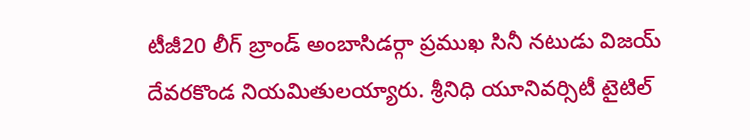టీజీ20 లీగ్ బ్రాండ్ అంబాసిడర్గా ప్రముఖ సినీ నటుడు విజయ్ దేవరకొండ నియమితులయ్యారు. శ్రీనిధి యూనివర్సిటీ టైటిల్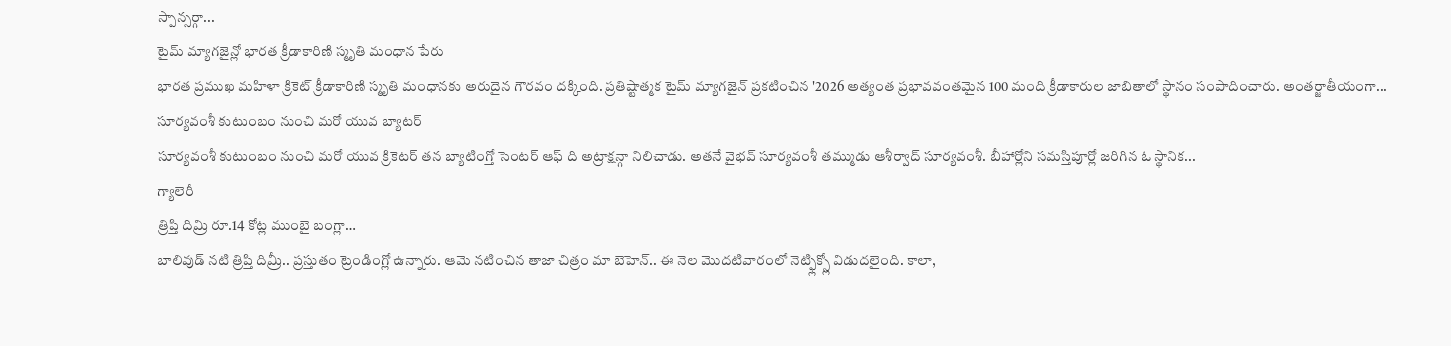స్పాన్సర్గా...
టైమ్ మ్యాగజైన్లో భారత క్రీడాకారిణి స్మృతి మంధాన పేరు
భారత ప్రముఖ మహిళా క్రికెట్ క్రీడాకారిణి స్మృతి మంధానకు అరుదైన గౌరవం దక్కింది. ప్రతిష్టాత్మక టైమ్ మ్యాగజైన్ ప్రకటించిన '2026 అత్యంత ప్రభావవంతమైన 100 మంది క్రీడాకారుల జాబితాలో స్థానం సంపాదించారు. అంతర్జాతీయంగా...
సూర్యవంశీ కుటుంబం నుంచి మరో యువ బ్యాటర్
సూర్యవంశీ కుటుంబం నుంచి మరో యువ క్రికెటర్ తన బ్యాటింగ్తో సెంటర్ ఆఫ్ ది అట్రాక్షన్గా నిలిచాడు. అతనే వైభవ్ సూర్యవంశీ తమ్ముడు ఆశీర్వాద్ సూర్యవంశీ. బీహార్లోని సమస్తిపూర్లో జరిగిన ఓ స్థానిక...
గ్యాలెరీ
త్రిప్తి దిమ్రి రూ.14 కోట్ల ముంబై బంగ్లా…
బాలివుడ్ నటి త్రిప్తి దిమ్రీ.. ప్రస్తుతం ట్రెండింగ్లో ఉన్నారు. ఆమె నటించిన తాజా చిత్రం మా బెహెన్.. ఈ నెల మొదటివారంలో నెట్ఫ్లిక్స్లో విడుదలైంది. కాలా,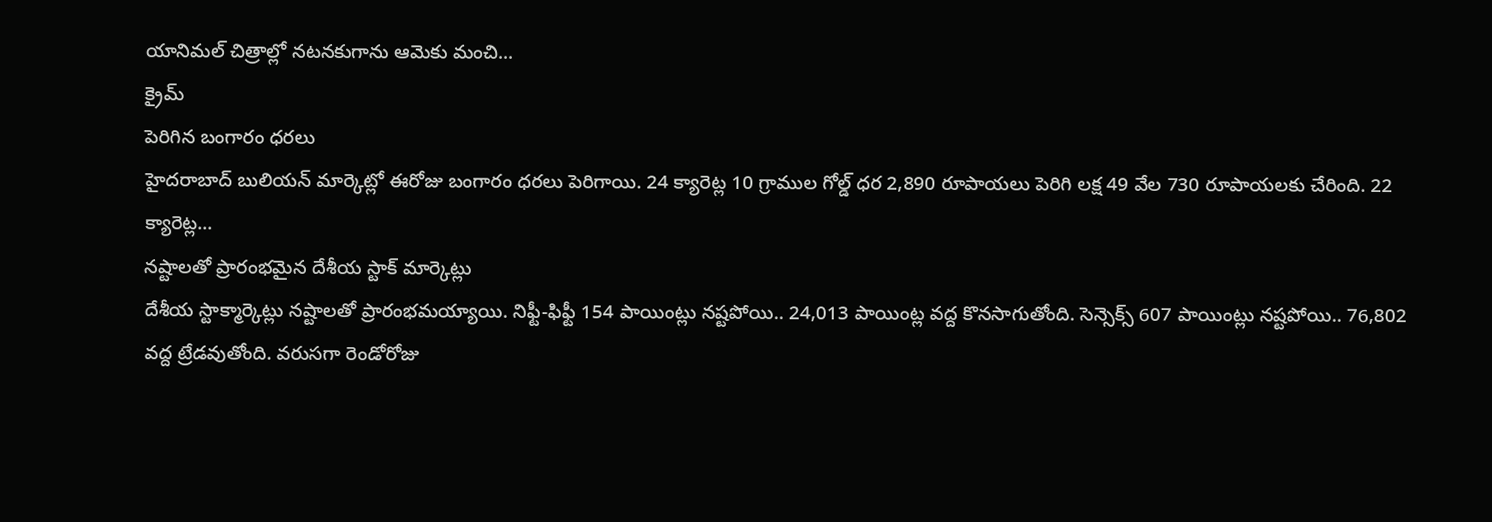యానిమల్ చిత్రాల్లో నటనకుగాను ఆమెకు మంచి...
క్రైమ్
పెరిగిన బంగారం ధరలు
హైదరాబాద్ బులియన్ మార్కెట్లో ఈరోజు బంగారం ధరలు పెరిగాయి. 24 క్యారెట్ల 10 గ్రాముల గోల్డ్ ధర 2,890 రూపాయలు పెరిగి లక్ష 49 వేల 730 రూపాయలకు చేరింది. 22 క్యారెట్ల...
నష్టాలతో ప్రారంభమైన దేశీయ స్టాక్ మార్కెట్లు
దేశీయ స్టాక్మార్కెట్లు నష్టాలతో ప్రారంభమయ్యాయి. నిఫ్టీ-ఫిఫ్టీ 154 పాయింట్లు నష్టపోయి.. 24,013 పాయింట్ల వద్ద కొనసాగుతోంది. సెన్సెక్స్ 607 పాయింట్లు నష్టపోయి.. 76,802 వద్ద ట్రేడవుతోంది. వరుసగా రెండోరోజు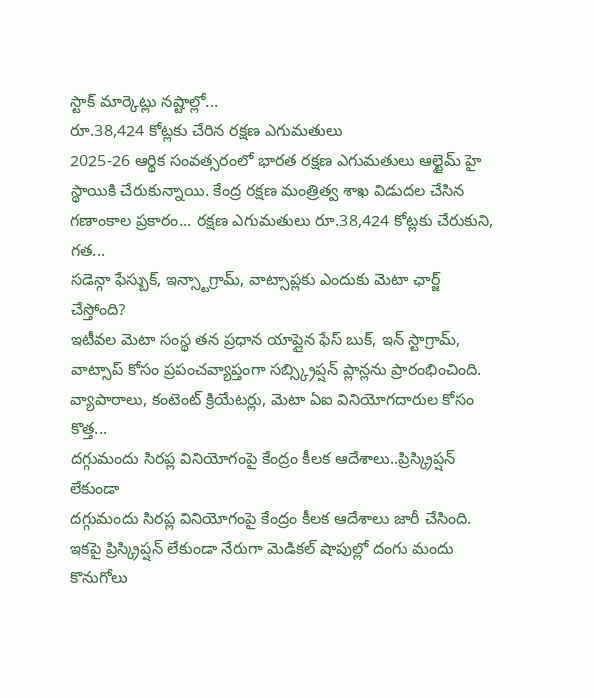స్టాక్ మార్కెట్లు నష్టాల్లో...
రూ.38,424 కోట్లకు చేరిన రక్షణ ఎగుమతులు
2025-26 ఆర్థిక సంవత్సరంలో భారత రక్షణ ఎగుమతులు ఆల్టైమ్ హై స్థాయికి చేరుకున్నాయి. కేంద్ర రక్షణ మంత్రిత్వ శాఖ విడుదల చేసిన గణాంకాల ప్రకారం... రక్షణ ఎగుమతులు రూ.38,424 కోట్లకు చేరుకుని, గత...
సడెన్గా ఫేస్బుక్, ఇన్స్టాగ్రామ్, వాట్సాప్లకు ఎందుకు మెటా ఛార్జ్ చేస్తోంది?
ఇటీవల మెటా సంస్థ తన ప్రధాన యాప్లైన ఫేస్ బుక్, ఇన్ స్టాగ్రామ్, వాట్సాప్ కోసం ప్రపంచవ్యాప్తంగా సబ్స్క్రిప్షన్ ప్లాన్లను ప్రారంభించింది. వ్యాపారాలు, కంటెంట్ క్రియేటర్లు, మెటా ఏఐ వినియోగదారుల కోసం కొత్త...
దగ్గుమందు సిరప్ల వినియోగంపై కేంద్రం కీలక ఆదేశాలు..ప్రిస్క్రిప్షన్ లేకుండా
దగ్గుమందు సిరప్ల వినియోగంపై కేంద్రం కీలక ఆదేశాలు జారీ చేసింది. ఇకపై ప్రిస్క్రిప్షన్ లేకుండా నేరుగా మెడికల్ షాపుల్లో దంగు మందు కొనుగోలు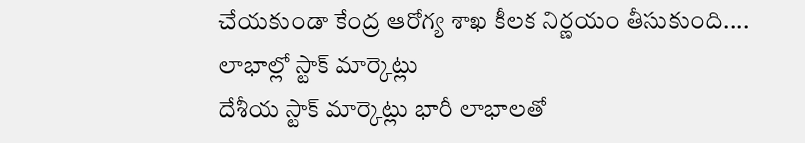చేయకుండా కేంద్ర ఆరోగ్య శాఖ కీలక నిర్ణయం తీసుకుంది....
లాభాల్లో స్టాక్ మార్కెట్లు
దేశీయ స్టాక్ మార్కెట్లు భారీ లాభాలతో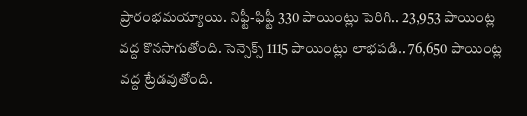ప్రారంభమయ్యాయి. నిఫ్టీ-ఫిఫ్టీ 330 పాయింట్లు పెరిగి.. 23,953 పాయింట్ల వద్ద కొనసాగుతోంది. సెన్సెక్స్ 1115 పాయింట్లు లాభపడి.. 76,650 పాయింట్ల వద్ద ట్రేడవుతోంది.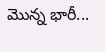మొన్న భారీ...